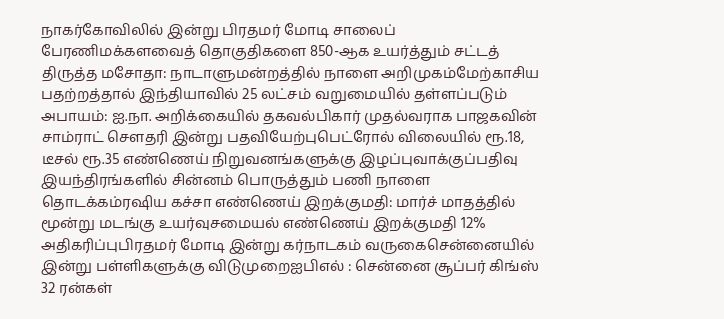நாகர்கோவிலில் இன்று பிரதமர் மோடி சாலைப் பேரணிமக்களவைத் தொகுதிகளை 850-ஆக உயர்த்தும் சட்டத் திருத்த மசோதா: நாடாளுமன்றத்தில் நாளை அறிமுகம்மேற்காசிய பதற்றத்தால் இந்தியாவில் 25 லட்சம் வறுமையில் தள்ளப்படும் அபாயம்: ஐ.நா. அறிக்கையில் தகவல்பிகார் முதல்வராக பாஜகவின் சாம்ராட் செளதரி இன்று பதவியேற்புபெட்ரோல் விலையில் ரூ.18, டீசல் ரூ.35 எண்ணெய் நிறுவனங்களுக்கு இழப்புவாக்குப்பதிவு இயந்திரங்களில் சின்னம் பொருத்தும் பணி நாளை தொடக்கம்ரஷிய கச்சா எண்ணெய் இறக்குமதி: மார்ச் மாதத்தில் மூன்று மடங்கு உயர்வுசமையல் எண்ணெய் இறக்குமதி 12% அதிகரிப்புபிரதமர் மோடி இன்று கர்நாடகம் வருகைசென்னையில் இன்று பள்ளிகளுக்கு விடுமுறைஐபிஎல் : சென்னை சூப்பர் கிங்ஸ் 32 ரன்கள்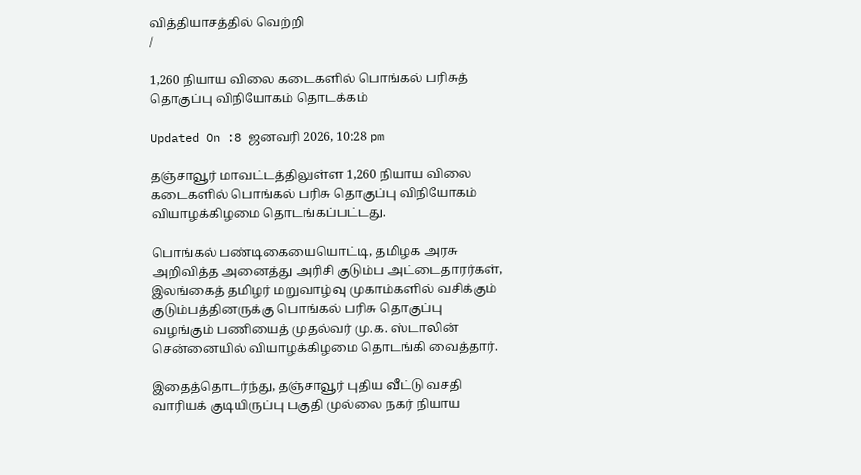வித்தியாசத்தில் வெற்றி
/

1,260 நியாய விலை கடைகளில் பொங்கல் பரிசுத் தொகுப்பு விநியோகம் தொடக்கம்

Updated On :8 ஜனவரி 2026, 10:28 pm

தஞ்சாவூர் மாவட்டத்திலுள்ள 1,260 நியாய விலை கடைகளில் பொங்கல் பரிசு தொகுப்பு விநியோகம் வியாழக்கிழமை தொடங்கப்பட்டது.

பொங்கல் பண்டிகையையொட்டி, தமிழக அரசு அறிவித்த அனைத்து அரிசி குடும்ப அட்டைதாரர்கள், இலங்கைத் தமிழர் மறுவாழ்வு முகாம்களில் வசிக்கும் குடும்பத்தினருக்கு பொங்கல் பரிசு தொகுப்பு வழங்கும் பணியைத் முதல்வர் மு.க. ஸ்டாலின் சென்னையில் வியாழக்கிழமை தொடங்கி வைத்தார்.

இதைத்தொடர்ந்து, தஞ்சாவூர் புதிய வீட்டு வசதி வாரியக் குடியிருப்பு பகுதி முல்லை நகர் நியாய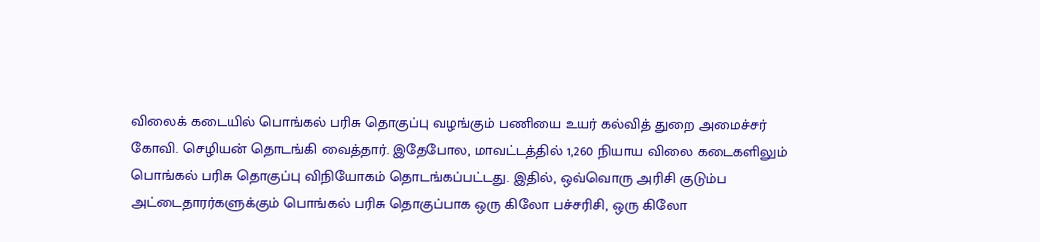விலைக் கடையில் பொங்கல் பரிசு தொகுப்பு வழங்கும் பணியை உயர் கல்வித் துறை அமைச்சர் கோவி. செழியன் தொடங்கி வைத்தார். இதேபோல, மாவட்டத்தில் 1,260 நியாய விலை கடைகளிலும் பொங்கல் பரிசு தொகுப்பு விநியோகம் தொடங்கப்பட்டது. இதில், ஒவ்வொரு அரிசி குடும்ப அட்டைதாரர்களுக்கும் பொங்கல் பரிசு தொகுப்பாக ஒரு கிலோ பச்சரிசி, ஒரு கிலோ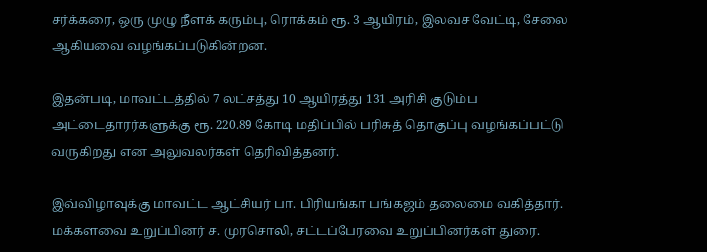சர்க்கரை, ஒரு முழு நீளக் கரும்பு, ரொக்கம் ரூ. 3 ஆயிரம், இலவச வேட்டி, சேலை ஆகியவை வழங்கப்படுகின்றன.

இதன்படி, மாவட்டத்தில் 7 லட்சத்து 10 ஆயிரத்து 131 அரிசி குடும்ப அட்டைதாரர்களுக்கு ரூ. 220.89 கோடி மதிப்பில் பரிசுத் தொகுப்பு வழங்கப்பட்டு வருகிறது என அலுவலர்கள் தெரிவித்தனர்.

இவ்விழாவுக்கு மாவட்ட ஆட்சியர் பா. பிரியங்கா பங்கஜம் தலைமை வகித்தார். மக்களவை உறுப்பினர் ச. முரசொலி, சட்டப்பேரவை உறுப்பினர்கள் துரை.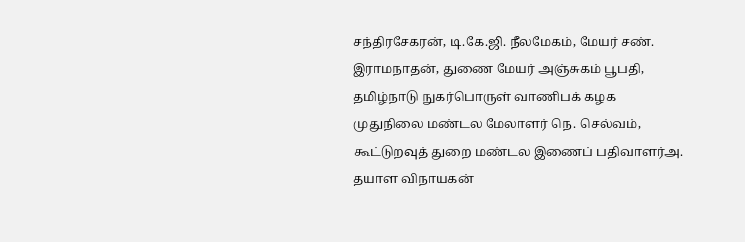சந்திரசேகரன், டி.கே.ஜி. நீலமேகம், மேயர் சண். இராமநாதன், துணை மேயர் அஞ்சுகம் பூபதி, தமிழ்நாடு நுகர்பொருள் வாணிபக் கழக முதுநிலை மண்டல மேலாளர் நெ. செல்வம், கூட்டுறவுத் துறை மண்டல இணைப் பதிவாளர்அ. தயாள விநாயகன்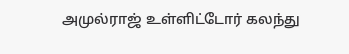அமுல்ராஜ் உள்ளிட்டோர் கலந்து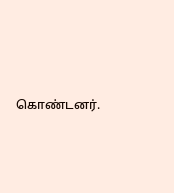கொண்டனர்.